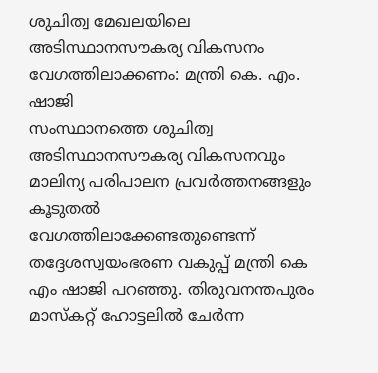ശുചിത്വ മേഖലയിലെ അടിസ്ഥാനസൗകര്യ വികസനം വേഗത്തിലാക്കണം: മന്ത്രി കെ. എം. ഷാജി
സംസ്ഥാനത്തെ ശുചിത്വ അടിസ്ഥാനസൗകര്യ വികസനവും മാലിന്യ പരിപാലന പ്രവർത്തനങ്ങളും കൂടുതൽ വേഗത്തിലാക്കേണ്ടതുണ്ടെന്ന് തദ്ദേശസ്വയംഭരണ വകുപ്പ് മന്ത്രി കെ എം ഷാജി പറഞ്ഞു. തിരുവനന്തപുരം മാസ്കറ്റ് ഹോട്ടലിൽ ചേർന്ന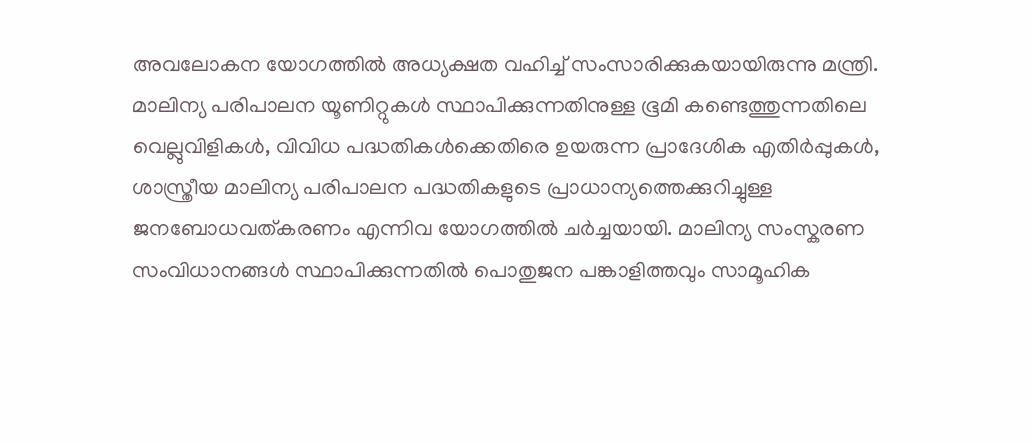അവലോകന യോഗത്തിൽ അധ്യക്ഷത വഹിച്ച് സംസാരിക്കുകയായിരുന്നു മന്ത്രി.
മാലിന്യ പരിപാലന യൂണിറ്റുകൾ സ്ഥാപിക്കുന്നതിനുള്ള ഭൂമി കണ്ടെത്തുന്നതിലെ വെല്ലുവിളികൾ, വിവിധ പദ്ധതികൾക്കെതിരെ ഉയരുന്ന പ്രാദേശിക എതിർപ്പുകൾ, ശാസ്ത്രീയ മാലിന്യ പരിപാലന പദ്ധതികളുടെ പ്രാധാന്യത്തെക്കുറിച്ചുള്ള ജനബോധവത്കരണം എന്നിവ യോഗത്തിൽ ചർച്ചയായി. മാലിന്യ സംസ്കരണ സംവിധാനങ്ങൾ സ്ഥാപിക്കുന്നതിൽ പൊതുജന പങ്കാളിത്തവും സാമൂഹിക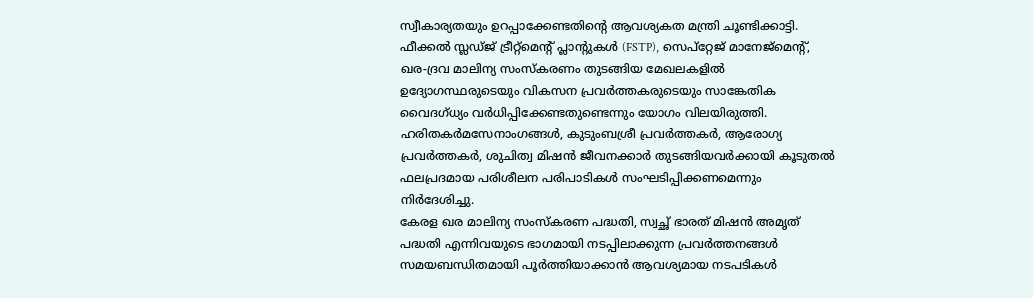സ്വീകാര്യതയും ഉറപ്പാക്കേണ്ടതിന്റെ ആവശ്യകത മന്ത്രി ചൂണ്ടിക്കാട്ടി.
ഫീക്കൽ സ്ലഡ്ജ് ട്രീറ്റ്മെന്റ് പ്ലാന്റുകൾ (FSTP), സെപ്റ്റേജ് മാനേജ്മെന്റ്, ഖര-ദ്രവ മാലിന്യ സംസ്കരണം തുടങ്ങിയ മേഖലകളിൽ ഉദ്യോഗസ്ഥരുടെയും വികസന പ്രവർത്തകരുടെയും സാങ്കേതിക വൈദഗ്ധ്യം വർധിപ്പിക്കേണ്ടതുണ്ടെന്നും യോഗം വിലയിരുത്തി. ഹരിതകർമസേനാംഗങ്ങൾ, കുടുംബശ്രീ പ്രവർത്തകർ, ആരോഗ്യ പ്രവർത്തകർ, ശുചിത്വ മിഷൻ ജീവനക്കാർ തുടങ്ങിയവർക്കായി കൂടുതൽ ഫലപ്രദമായ പരിശീലന പരിപാടികൾ സംഘടിപ്പിക്കണമെന്നും നിർദേശിച്ചു.
കേരള ഖര മാലിന്യ സംസ്കരണ പദ്ധതി, സ്വച്ഛ് ഭാരത് മിഷൻ അമൃത് പദ്ധതി എന്നിവയുടെ ഭാഗമായി നടപ്പിലാക്കുന്ന പ്രവർത്തനങ്ങൾ സമയബന്ധിതമായി പൂർത്തിയാക്കാൻ ആവശ്യമായ നടപടികൾ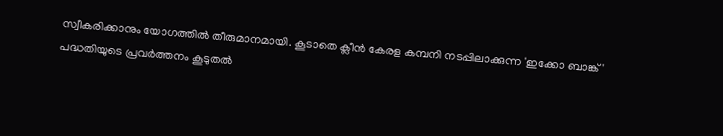സ്വീകരിക്കാനും യോഗത്തിൽ തീരുമാനമായി. കൂടാതെ ക്ലീൻ കേരള കമ്പനി നടപ്പിലാക്കുന്ന 'ഇക്കോ ബാങ്ക്' പദ്ധതിയുടെ പ്രവർത്തനം കൂടുതൽ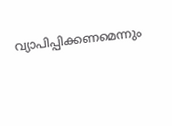വ്യാപിപ്പിക്കണമെന്നും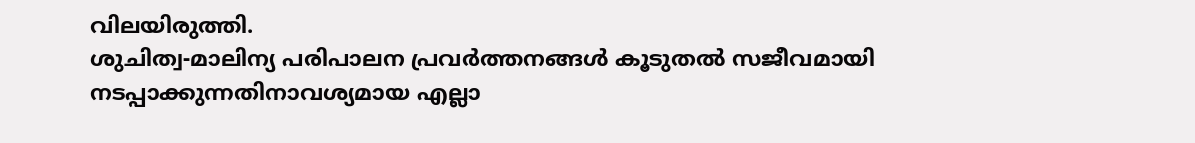വിലയിരുത്തി.
ശുചിത്വ-മാലിന്യ പരിപാലന പ്രവർത്തനങ്ങൾ കൂടുതൽ സജീവമായി നടപ്പാക്കുന്നതിനാവശ്യമായ എല്ലാ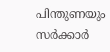പിന്തുണയും സർക്കാർ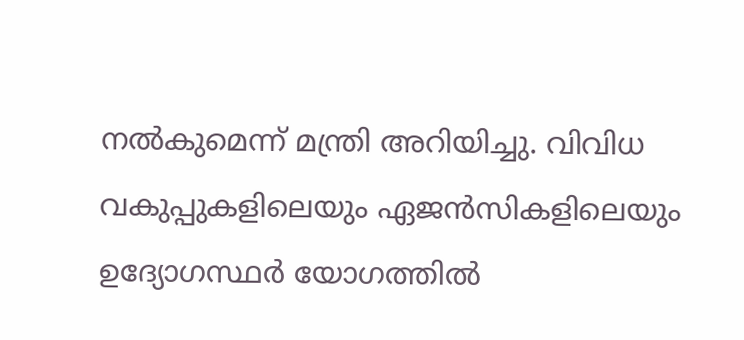നൽകുമെന്ന് മന്ത്രി അറിയിച്ചു. വിവിധ വകുപ്പുകളിലെയും ഏജൻസികളിലെയും ഉദ്യോഗസ്ഥർ യോഗത്തിൽ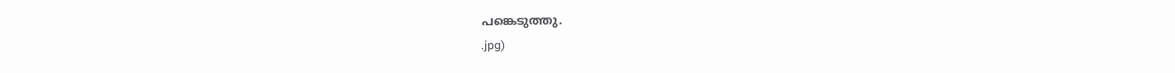പങ്കെടുത്തു.
.jpg)